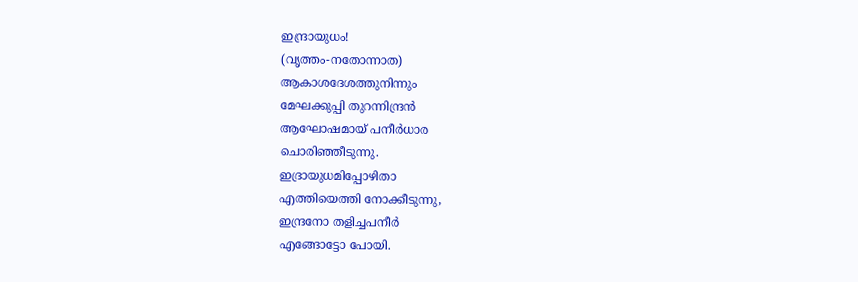ഇന്ദ്രായുധം!
(വൃത്തം-നതോന്നാത)
ആകാശദേശത്തുനിന്നും
മേഘക്കുപ്പി തുറന്നിന്ദ്രൻ
ആഘോഷമായ് പനീർധാര
ചൊരിഞ്ഞീടുന്നു.
ഇദ്രായുധമിപ്പോഴിതാ
എത്തിയെത്തി നോക്കീടുന്നു,
ഇന്ദ്രനോ തളിച്ചപനീർ
എങ്ങോട്ടോ പോയി.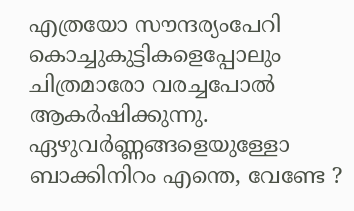എത്രയോ സൗന്ദര്യംപേറി
കൊച്ചുകുട്ടികളെപ്പോലും
ചിത്രമാരോ വരച്ചപോൽ
ആകർഷിക്കുന്നു.
ഏഴുവർണ്ണങ്ങളെയുള്ളോ
ബാക്കിനിറം എന്തെ, വേണ്ടേ ?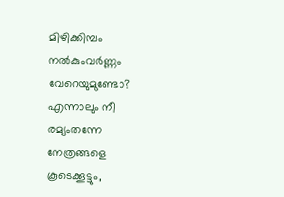മിഴിക്കിമ്പം നൽകുംവർണ്ണം
വേറെയുമുണ്ടോ?
എന്നാലും നീ രമ്യംതന്നേ
നേത്രങ്ങളെ കൂടെക്കൂട്ടും,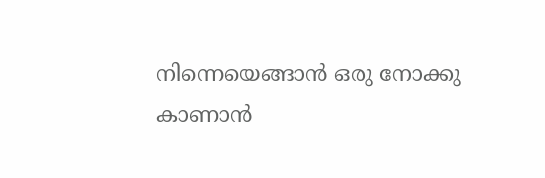നിന്നെയെങ്ങാൻ ഒരു നോക്കു
കാണാൻ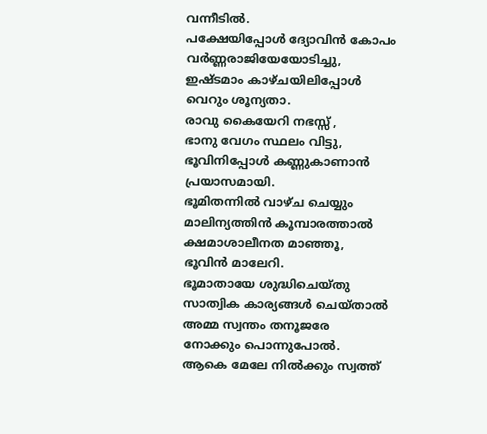വന്നീടിൽ.
പക്ഷേയിപ്പോൾ ദ്യോവിൻ കോപം
വർണ്ണരാജിയേയോടിച്ചു,
ഇഷ്ടമാം കാഴ്ചയിലിപ്പോൾ
വെറും ശൂന്യതാ.
രാവു കൈയേറി നഭസ്സ് ,
ഭാനു വേഗം സ്ഥലം വിട്ടു,
ഭൂവിനിപ്പോൾ കണ്ണുകാണാൻ
പ്രയാസമായി.
ഭൂമിതന്നിൽ വാഴ്ച ചെയ്യും
മാലിന്യത്തിൻ കൂമ്പാരത്താൽ
ക്ഷമാശാലീനത മാഞ്ഞൂ,
ഭൂവിൻ മാലേറി.
ഭൂമാതായേ ശുദ്ധിചെയ്തു
സാത്വിക കാര്യങ്ങൾ ചെയ്താൽ
അമ്മ സ്വന്തം തനൂജരേ
നോക്കും പൊന്നുപോൽ.
ആകെ മേലേ നിൽക്കും സ്വത്ത്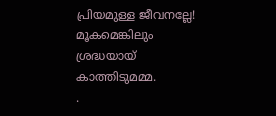പ്രിയമുള്ള ജീവനല്ലേ!
മൂകമെങ്കിലും ശ്രദ്ധയായ്
കാത്തിടുമമ്മ.
.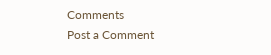Comments
Post a Comment